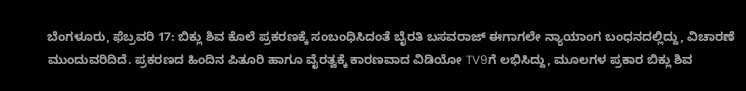ಬೆಂಗಳೂರು, ಫೆಬ್ರವರಿ 17: ಬಿಕ್ಲು ಶಿವ ಕೊಲೆ ಪ್ರಕರಣಕ್ಕೆ ಸಂಬಂಧಿಸಿದಂತೆ ಬೈರತಿ ಬಸವರಾಜ್ ಈಗಾಗಲೇ ನ್ಯಾಯಾಂಗ ಬಂಧನದಲ್ಲಿದ್ದು, ವಿಚಾರಣೆ ಮುಂದುವರಿದಿದೆ. ಪ್ರಕರಣದ ಹಿಂದಿನ ಪಿತೂರಿ ಹಾಗೂ ವೈರತ್ವಕ್ಕೆ ಕಾರಣವಾದ ವಿಡಿಯೋ TV9ಗೆ ಲಭಿಸಿದ್ದು, ಮೂಲಗಳ ಪ್ರಕಾರ ಬಿಕ್ಲು ಶಿವ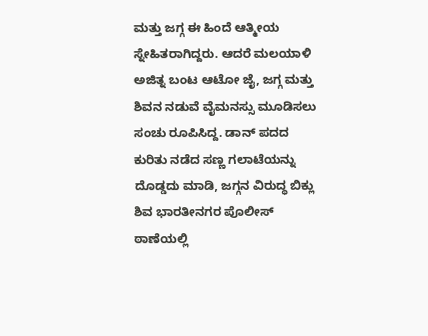ಮತ್ತು ಜಗ್ಗ ಈ ಹಿಂದೆ ಆತ್ಮೀಯ ಸ್ನೇಹಿತರಾಗಿದ್ದರು. ಆದರೆ ಮಲಯಾಳಿ ಅಜಿತ್ನ ಬಂಟ ಆಟೋ ಜೈ, ಜಗ್ಗ ಮತ್ತು ಶಿವನ ನಡುವೆ ವೈಮನಸ್ಸು ಮೂಡಿಸಲು ಸಂಚು ರೂಪಿಸಿದ್ದ. ಡಾನ್ ಪದದ ಕುರಿತು ನಡೆದ ಸಣ್ಣ ಗಲಾಟೆಯನ್ನು ದೊಡ್ಡದು ಮಾಡಿ, ಜಗ್ಗನ ವಿರುದ್ಧ ಬಿಕ್ಲು ಶಿವ ಭಾರತೀನಗರ ಪೊಲೀಸ್ ಠಾಣೆಯಲ್ಲಿ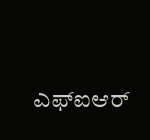ಎಫ್ಐಆರ್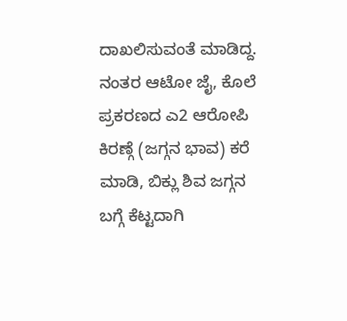ದಾಖಲಿಸುವಂತೆ ಮಾಡಿದ್ದ. ನಂತರ ಆಟೋ ಜೈ, ಕೊಲೆ ಪ್ರಕರಣದ ಎ2 ಆರೋಪಿ ಕಿರಣ್ಗೆ (ಜಗ್ಗನ ಭಾವ) ಕರೆ ಮಾಡಿ, ಬಿಕ್ಲು ಶಿವ ಜಗ್ಗನ ಬಗ್ಗೆ ಕೆಟ್ಟದಾಗಿ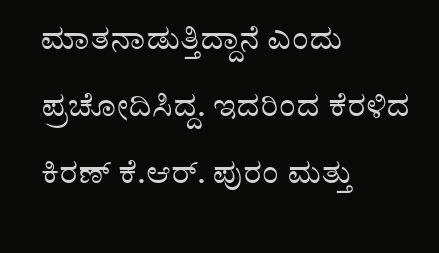ಮಾತನಾಡುತ್ತಿದ್ದಾನೆ ಎಂದು ಪ್ರಚೋದಿಸಿದ್ದ. ಇದರಿಂದ ಕೆರಳಿದ ಕಿರಣ್ ಕೆ.ಆರ್. ಪುರಂ ಮತ್ತು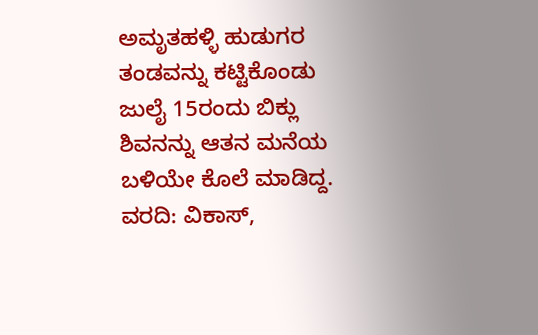ಅಮೃತಹಳ್ಳಿ ಹುಡುಗರ ತಂಡವನ್ನು ಕಟ್ಟಿಕೊಂಡು ಜುಲೈ 15ರಂದು ಬಿಕ್ಲು ಶಿವನನ್ನು ಆತನ ಮನೆಯ ಬಳಿಯೇ ಕೊಲೆ ಮಾಡಿದ್ದ.
ವರದಿ: ವಿಕಾಸ್,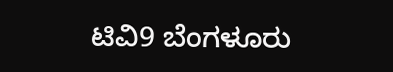ಟಿವಿ9 ಬೆಂಗಳೂರು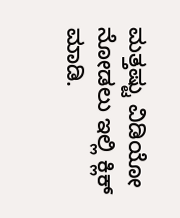ಮತ್ತಷ್ಟು ವಿಡಿಯೋ ನೋಡಲು ಇಲ್ಲಿ ಕ್ಲಿಕ್ ಮಾಡಿ.